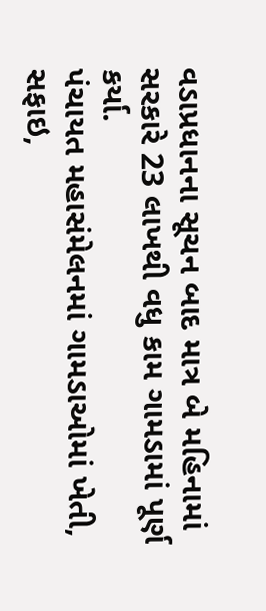વડાપ્રધાનના સૂચન બાદ માત્ર બે મહિનામાં સરકારે 23 લાખથી વધુ કામ ગામડામાં પૂર્ણ કર્યા.
પંચાયત મહાસંમેલનમાં ગામડાઓમાં ખેતી, સફાઇ,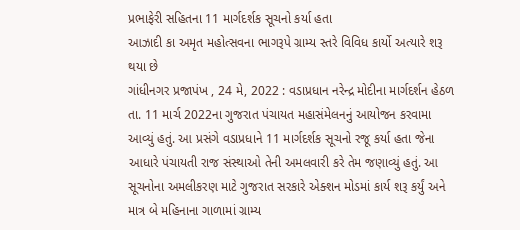પ્રભાફેરી સહિતના 11 માર્ગદર્શક સૂચનો કર્યા હતા
આઝાદી કા અમૃત મહોત્સવના ભાગરૂપે ગ્રામ્ય સ્તરે વિવિધ કાર્યો અત્યારે શરૂ થયા છે
ગાંધીનગર પ્રજાપંખ , 24 મે, 2022 : વડાપ્રધાન નરેન્દ્ર મોદીના માર્ગદર્શન હેઠળ તા. 11 માર્ચ 2022ના ગુજરાત પંચાયત મહાસંમેલનનું આયોજન કરવામા આવ્યું હતું. આ પ્રસંગે વડાપ્રધાને 11 માર્ગદર્શક સૂચનો રજૂ કર્યા હતા જેના આધારે પંચાયતી રાજ સંસ્થાઓ તેની અમલવારી કરે તેમ જણાવ્યું હતું. આ સૂચનોના અમલીકરણ માટે ગુજરાત સરકારે એક્શન મોડમાં કાર્ય શરૂ કર્યું અને માત્ર બે મહિનાના ગાળામાં ગ્રામ્ય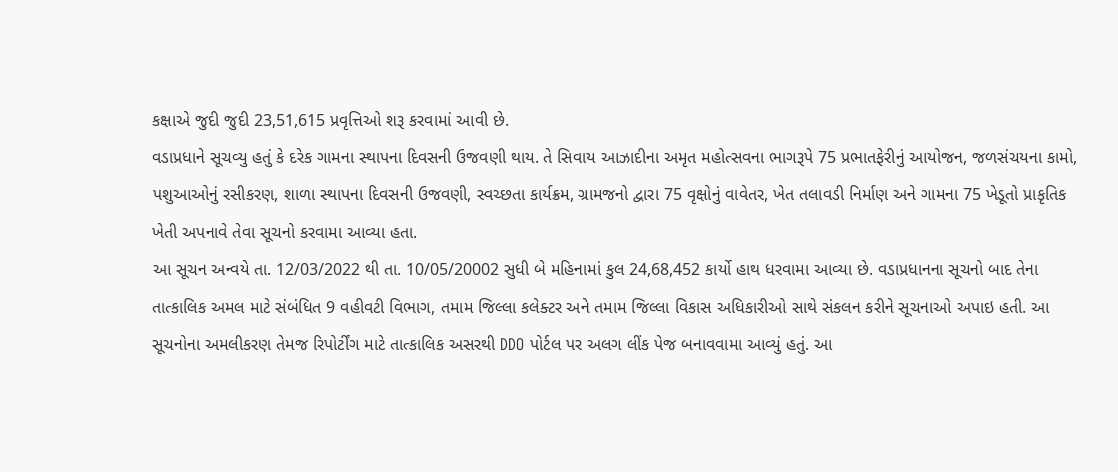કક્ષાએ જુદી જુદી 23,51,615 પ્રવૃત્તિઓ શરૂ કરવામાં આવી છે.
વડાપ્રધાને સૂચવ્યુ હતું કે દરેક ગામના સ્થાપના દિવસની ઉજવણી થાય. તે સિવાય આઝાદીના અમૃત મહોત્સવના ભાગરૂપે 75 પ્રભાતફેરીનું આયોજન, જળસંચયના કામો, પશુઆઓનું રસીકરણ, શાળા સ્થાપના દિવસની ઉજવણી, સ્વચ્છતા કાર્યક્રમ, ગ્રામજનો દ્વારા 75 વૃક્ષોનું વાવેતર, ખેત તલાવડી નિર્માણ અને ગામના 75 ખેડૂતો પ્રાકૃતિક ખેતી અપનાવે તેવા સૂચનો કરવામા આવ્યા હતા.
આ સૂચન અન્વયે તા. 12/03/2022 થી તા. 10/05/20002 સુધી બે મહિનામાં કુલ 24,68,452 કાર્યો હાથ ધરવામા આવ્યા છે. વડાપ્રધાનના સૂચનો બાદ તેના તાત્કાલિક અમલ માટે સંબંધિત 9 વહીવટી વિભાગ, તમામ જિલ્લા કલેક્ટર અને તમામ જિલ્લા વિકાસ અધિકારીઓ સાથે સંકલન કરીને સૂચનાઓ અપાઇ હતી. આ સૂચનોના અમલીકરણ તેમજ રિપોર્ટીંગ માટે તાત્કાલિક અસરથી DDO પોર્ટલ પર અલગ લીંક પેજ બનાવવામા આવ્યું હતું. આ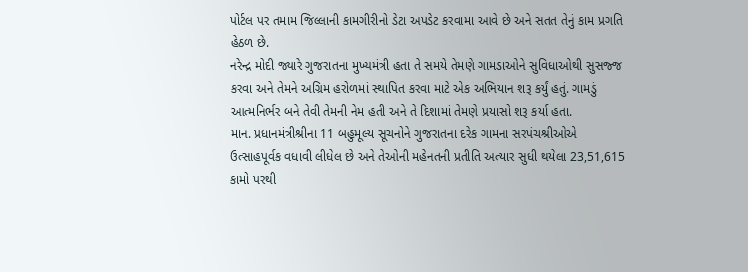પોર્ટલ પર તમામ જિલ્લાની કામગીરીનો ડેટા અપડેટ કરવામા આવે છે અને સતત તેનું કામ પ્રગતિ હેઠળ છે.
નરેન્દ્ર મોદી જ્યારે ગુજરાતના મુખ્યમંત્રી હતા તે સમયે તેમણે ગામડાઓને સુવિધાઓથી સુસજ્જ કરવા અને તેમને અગ્રિમ હરોળમાં સ્થાપિત કરવા માટે એક અભિયાન શરૂ કર્યું હતું. ગામડું આત્મનિર્ભર બને તેવી તેમની નેમ હતી અને તે દિશામાં તેમણે પ્રયાસો શરૂ કર્યા હતા.
માન. પ્રધાનમંત્રીશ્રીના 11 બહુમૂલ્ય સૂચનોને ગુજરાતના દરેક ગામના સરપંચશ્રીઓએ ઉત્સાહપૂર્વક વધાવી લીધેલ છે અને તેઓની મહેનતની પ્રતીતિ અત્યાર સુધી થયેલા 23,51,615 કામો પરથી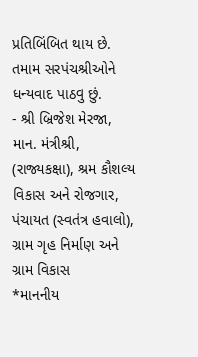પ્રતિબિંબિત થાય છે. તમામ સરપંચશ્રીઓને ધન્યવાદ પાઠવુ છું.
- શ્રી બ્રિજેશ મેરજા, માન. મંત્રીશ્રી, (રાજ્યકક્ષા), શ્રમ કૌશલ્ય વિકાસ અને રોજગાર, પંચાયત (સ્વતંત્ર હવાલો), ગ્રામ ગૃહ નિર્માણ અને ગ્રામ વિકાસ
*માનનીય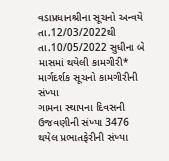વડાપ્રધાનશ્રીના સૂચનો અન્વયે તા.12/03/2022થી તા.10/05/2022 સુધીના બે માસમાં થયેલી કામગીરી*
માર્ગદર્શક સૂચનો કામગીરીની સંખ્યા
ગામના સ્થાપના દિવસની ઉજવણીની સંખ્યા 3476
થયેલ પ્રભાતફેરીની સંખ્યા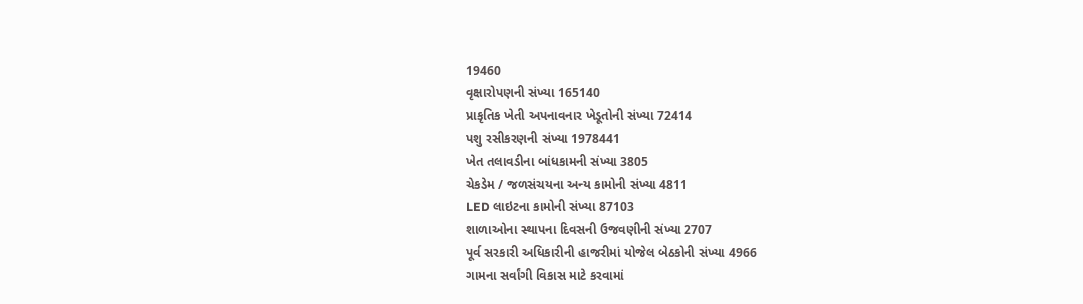19460
વૃક્ષારોપણની સંખ્યા 165140
પ્રાકૃતિક ખેતી અપનાવનાર ખેડૂતોની સંખ્યા 72414
પશુ રસીકરણની સંખ્યા 1978441
ખેત તલાવડીના બાંધકામની સંખ્યા 3805
ચેકડેમ / જળસંચયના અન્ય કામોની સંખ્યા 4811
LED લાઇટના કામોની સંખ્યા 87103
શાળાઓના સ્થાપના દિવસની ઉજવણીની સંખ્યા 2707
પૂર્વ સરકારી અધિકારીની હાજરીમાં યોજેલ બેઠકોની સંખ્યા 4966
ગામના સર્વાંગી વિકાસ માટે કરવામાં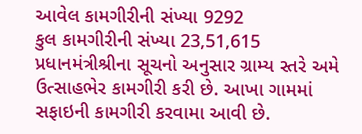આવેલ કામગીરીની સંખ્યા 9292
કુલ કામગીરીની સંખ્યા 23,51,615
પ્રધાનમંત્રીશ્રીના સૂચનો અનુસાર ગ્રામ્ય સ્તરે અમે ઉત્સાહભેર કામગીરી કરી છે. આખા ગામમાં સફાઇની કામગીરી કરવામા આવી છે.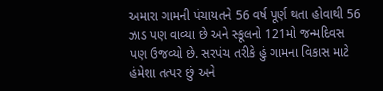અમારા ગામની પંચાયતને 56 વર્ષ પૂર્ણ થતા હોવાથી 56 ઝાડ પણ વાવ્યા છે અને સ્કૂલનો 121મો જન્મદિવસ પણ ઉજવ્યો છે. સરપંચ તરીકે હું ગામના વિકાસ માટે હંમેશા તત્પર છું અને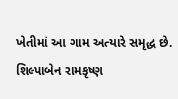ખેતીમાં આ ગામ અત્યારે સમૃદ્ધ છે.
શિલ્પાબેન રામકૃષ્ણ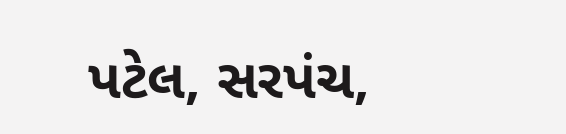પટેલ, સરપંચ,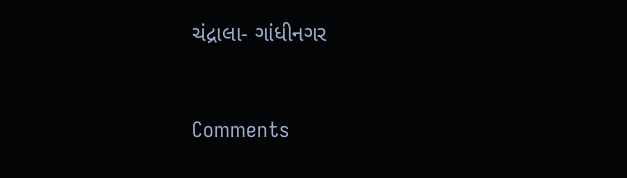ચંદ્રાલા- ગાંધીનગર



Comments